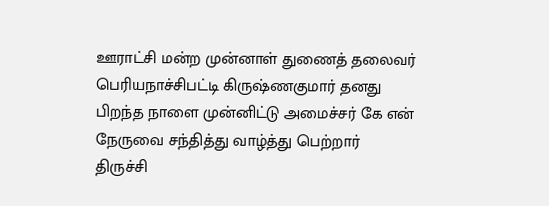ஊராட்சி மன்ற முன்னாள் துணைத் தலைவர் பெரியநாச்சிபட்டி கிருஷ்ணகுமார் தனது பிறந்த நாளை முன்னிட்டு அமைச்சர் கே என் நேருவை சந்தித்து வாழ்த்து பெற்றார்
திருச்சி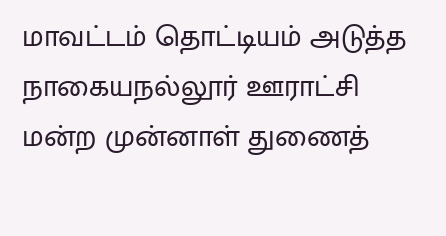மாவட்டம் தொட்டியம் அடுத்த நாகையநல்லூர் ஊராட்சி மன்ற முன்னாள் துணைத்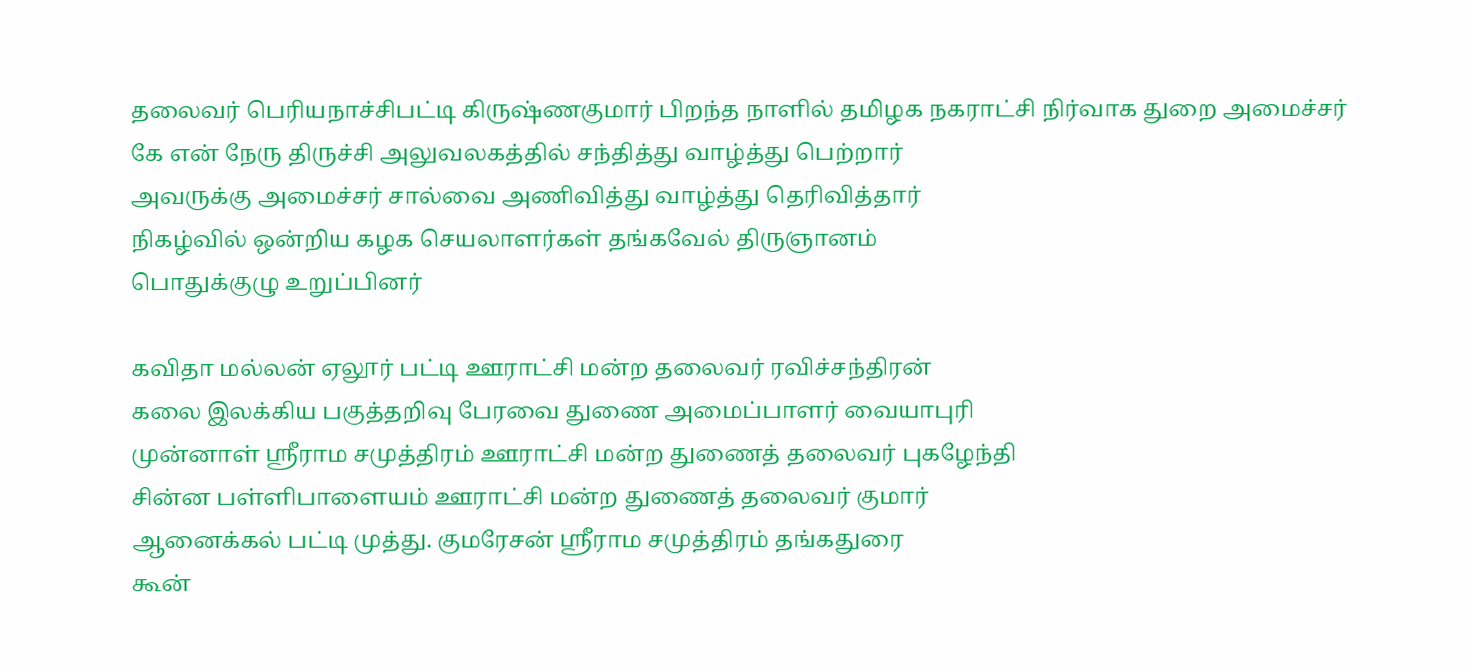தலைவர் பெரியநாச்சிபட்டி கிருஷ்ணகுமார் பிறந்த நாளில் தமிழக நகராட்சி நிர்வாக துறை அமைச்சர்
கே என் நேரு திருச்சி அலுவலகத்தில் சந்தித்து வாழ்த்து பெற்றார்
அவருக்கு அமைச்சர் சால்வை அணிவித்து வாழ்த்து தெரிவித்தார்
நிகழ்வில் ஒன்றிய கழக செயலாளர்கள் தங்கவேல் திருஞானம்
பொதுக்குழு உறுப்பினர்

கவிதா மல்லன் ஏலூர் பட்டி ஊராட்சி மன்ற தலைவர் ரவிச்சந்திரன்
கலை இலக்கிய பகுத்தறிவு பேரவை துணை அமைப்பாளர் வையாபுரி
முன்னாள் ஸ்ரீராம சமுத்திரம் ஊராட்சி மன்ற துணைத் தலைவர் புகழேந்தி
சின்ன பள்ளிபாளையம் ஊராட்சி மன்ற துணைத் தலைவர் குமார்
ஆனைக்கல் பட்டி முத்து. குமரேசன் ஸ்ரீராம சமுத்திரம் தங்கதுரை
கூன்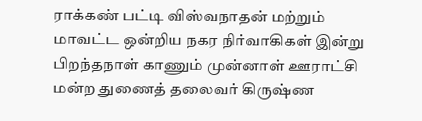ராக்கண் பட்டி விஸ்வநாதன் மற்றும் மாவட்ட ஒன்றிய நகர நிர்வாகிகள் இன்று பிறந்தநாள் காணும் முன்னாள் ஊராட்சி மன்ற துணைத் தலைவர் கிருஷ்ண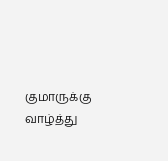குமாருக்கு வாழ்த்து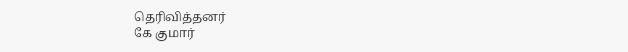தெரிவித்தனர்
கே குமார்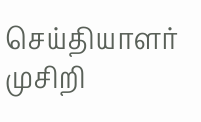செய்தியாளர் முசிறி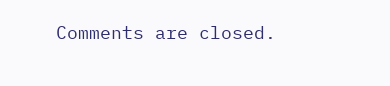Comments are closed.